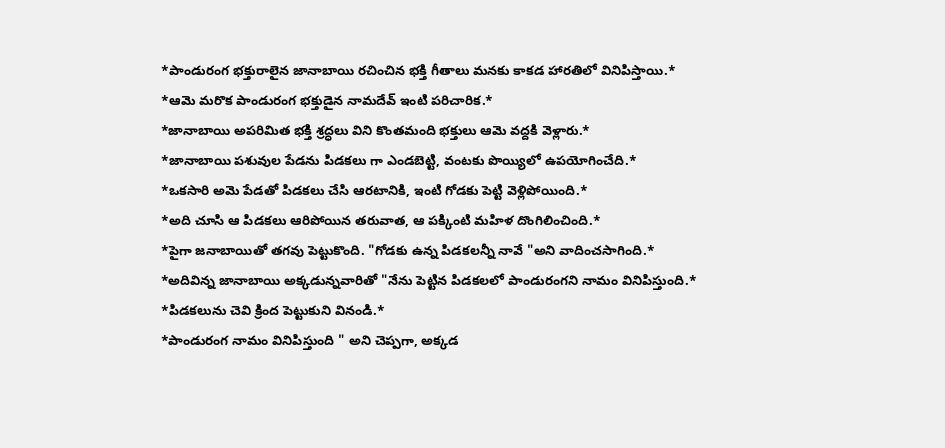*పాండురంగ భక్తురాలైన జానాబాయి రచించిన భక్తి గీతాలు మనకు కాకడ హారతిలో వినిపిస్తాయి.*
*ఆమె మరొక పాండురంగ భక్తుడైన నామదేవ్ ఇంటి పరిచారిక.*
*జానాబాయి అపరిమిత భక్తి శ్రద్ధలు విని కొంతమంది భక్తులు ఆమె వద్దకి వెళ్లారు.*
*జానాబాయి పశువుల పేడను పిడకలు గా ఎండబెట్టి, వంటకు పొయ్యిలో ఉపయోగించేది.*
*ఒకసారి అమె పేడతో పిడకలు చేసి ఆరటానికి, ఇంటి గోడకు పెట్టి వెళ్లిపోయింది.*
*అది చూసి ఆ పిడకలు ఆరిపోయిన తరువాత, ఆ పక్కింటి మహిళ దొంగిలించింది.*
*పైగా జనాబాయితో తగవు పెట్టుకొంది. "గోడకు ఉన్న పిడకలన్నీ నావే "అని వాదించసాగింది.*
*అదివిన్న జానాబాయి అక్కడున్నవారితో "నేను పెట్టిన పిడకలలో పాండురంగని నామం వినిపిస్తుంది.*
*పిడకలును చెవి క్రింద పెట్టుకుని వినండి.*
*పాండురంగ నామం వినిపిస్తుంది " అని చెప్పగా, అక్కడ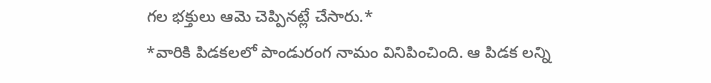గల భక్తులు ఆమె చెప్పినట్లే చేసారు.*
*వారికి పిడకలలో పాండురంగ నామం వినిపించింది. ఆ పిడక లన్ని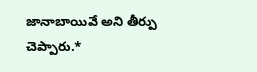జానాబాయివే అని తీర్పు చెప్పారు.*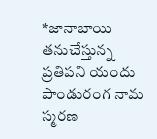*జానాబాయి తనుచేస్తున్న ప్రతిపని యందు పాండురంగ నామ స్మరణ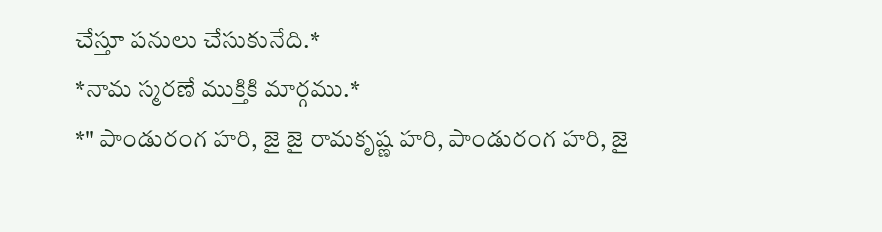చేస్తూ పనులు చేసుకునేది.*
*నామ స్మరణే ముక్తికి మార్గము.*
*" పాండురంగ హరి, జై జై రామకృష్ణ హరి, పాండురంగ హరి, జై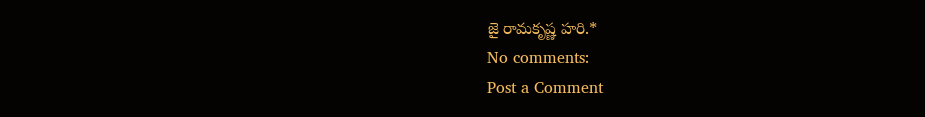జై రామకృష్ణ హరి.*
No comments:
Post a Comment